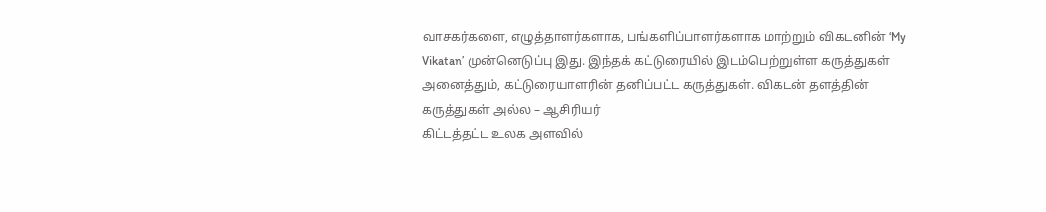வாசகர்களை, எழுத்தாளர்களாக, பங்களிப்பாளர்களாக மாற்றும் விகடனின் ‘My Vikatan’ முன்னெடுப்பு இது. இந்தக் கட்டுரையில் இடம்பெற்றுள்ள கருத்துகள் அனைத்தும், கட்டுரையாளரின் தனிப்பட்ட கருத்துகள். விகடன் தளத்தின் கருத்துகள் அல்ல – ஆசிரியர்
கிட்டத்தட்ட உலக அளவில்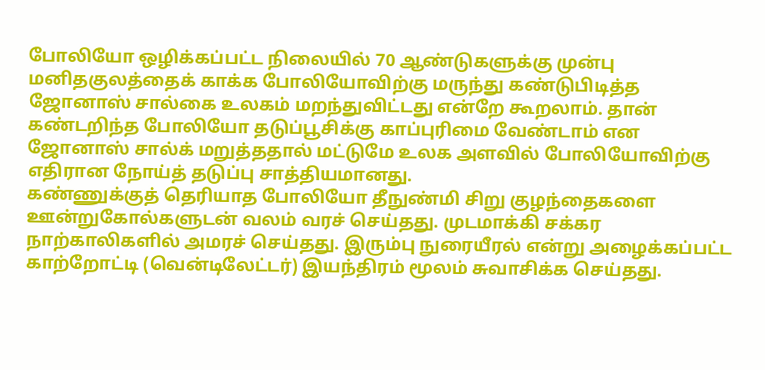போலியோ ஒழிக்கப்பட்ட நிலையில் 70 ஆண்டுகளுக்கு முன்பு மனிதகுலத்தைக் காக்க போலியோவிற்கு மருந்து கண்டுபிடித்த ஜோனாஸ் சால்கை உலகம் மறந்துவிட்டது என்றே கூறலாம். தான் கண்டறிந்த போலியோ தடுப்பூசிக்கு காப்புரிமை வேண்டாம் என ஜோனாஸ் சால்க் மறுத்ததால் மட்டுமே உலக அளவில் போலியோவிற்கு எதிரான நோய்த் தடுப்பு சாத்தியமானது.
கண்ணுக்குத் தெரியாத போலியோ தீநுண்மி சிறு குழந்தைகளை ஊன்றுகோல்களுடன் வலம் வரச் செய்தது. முடமாக்கி சக்கர நாற்காலிகளில் அமரச் செய்தது. இரும்பு நுரையீரல் என்று அழைக்கப்பட்ட காற்றோட்டி (வென்டிலேட்டர்) இயந்திரம் மூலம் சுவாசிக்க செய்தது.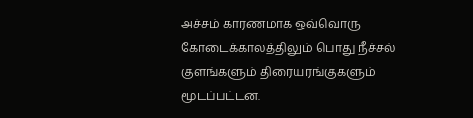அச்சம் காரணமாக ஒவ்வொரு கோடைக்காலத்திலும் பொது நீச்சல் குளங்களும் திரையரங்குகளும் மூடப்பட்டன.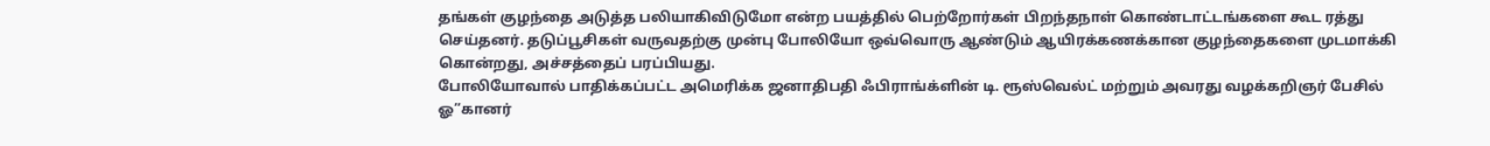தங்கள் குழந்தை அடுத்த பலியாகிவிடுமோ என்ற பயத்தில் பெற்றோர்கள் பிறந்தநாள் கொண்டாட்டங்களை கூட ரத்து செய்தனர். தடுப்பூசிகள் வருவதற்கு முன்பு போலியோ ஒவ்வொரு ஆண்டும் ஆயிரக்கணக்கான குழந்தைகளை முடமாக்கி கொன்றது, அச்சத்தைப் பரப்பியது.
போலியோவால் பாதிக்கப்பட்ட அமெரிக்க ஜனாதிபதி ஃபிராங்க்ளின் டி. ரூஸ்வெல்ட் மற்றும் அவரது வழக்கறிஞர் பேசில் ஓ”கானர்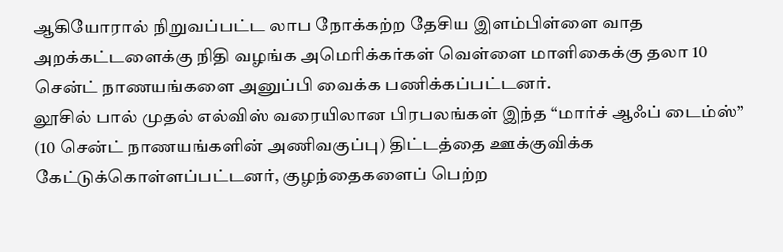ஆகியோரால் நிறுவப்பட்ட லாப நோக்கற்ற தேசிய இளம்பிள்ளை வாத அறக்கட்டளைக்கு நிதி வழங்க அமெரிக்கர்கள் வெள்ளை மாளிகைக்கு தலா 10 சென்ட் நாணயங்களை அனுப்பி வைக்க பணிக்கப்பட்டனர்.
லூசில் பால் முதல் எல்விஸ் வரையிலான பிரபலங்கள் இந்த “மார்ச் ஆஃப் டைம்ஸ்” (10 சென்ட் நாணயங்களின் அணிவகுப்பு) திட்டத்தை ஊக்குவிக்க கேட்டுக்கொள்ளப்பட்டனர், குழந்தைகளைப் பெற்ற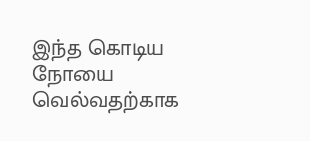இந்த கொடிய நோயை வெல்வதற்காக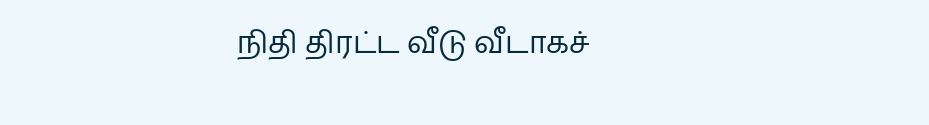நிதி திரட்ட வீடு வீடாகச்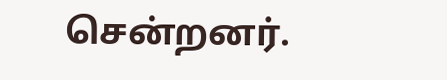சென்றனர்.